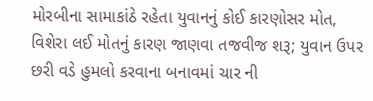મોરબીના સામાકાંઠે રહેતા યુવાનનું કોઈ કારણોસર મોત, વિશેરા લઈ મોતનું કારણ જાણવા તજવીજ શરૂ; યુવાન ઉપર છરી વડે હુમલો કરવાના બનાવમાં ચાર ની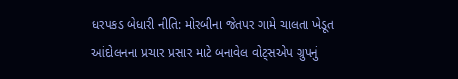ધરપકડ બેધારી નીતિ: મોરબીના જેતપર ગામે ચાલતા ખેડૂત આંદોલનના પ્રચાર પ્રસાર માટે બનાવેલ વોટ્સએપ ગ્રુપનું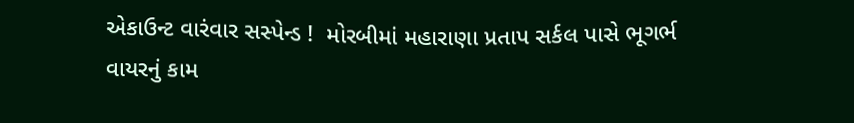એકાઉન્ટ વારંવાર સસ્પેન્ડ !  મોરબીમાં મહારાણા પ્રતાપ સર્કલ પાસે ભૂગર્ભ વાયરનું કામ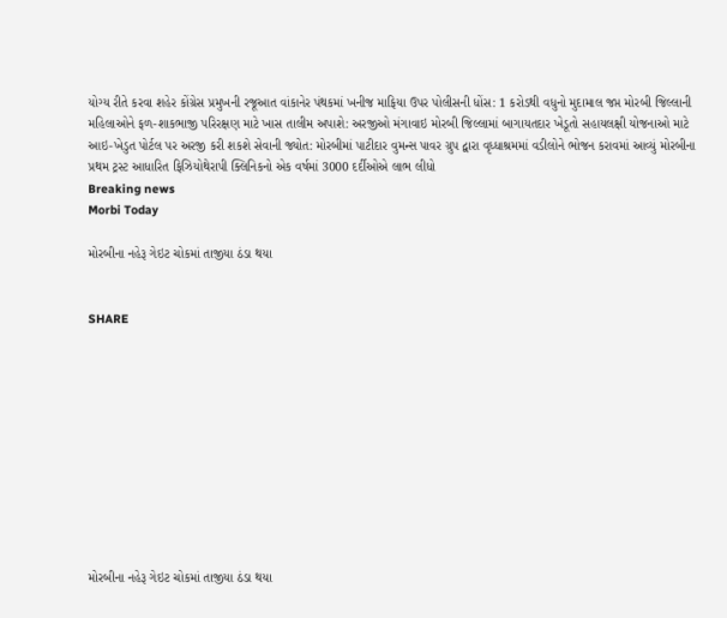યોગ્ય રીતે કરવા શહેર કોંગ્રેસ પ્રમુખની રજૂઆત વાંકાનેર પંથકમાં ખનીજ માફિયા ઉપર પોલીસની ધોંસ: 1 કરોડથી વધુનો મુદામાલ જપ્ત મોરબી જિલ્લાની મહિલાઓને ફળ-શાકભાજી પરિરક્ષણ માટે ખાસ તાલીમ અપાશે: અરજીઓ મંગાવાઇ મોરબી જિલ્લામાં બાગાયતદાર ખેડૂતો સહાયલક્ષી યોજનાઓ માટે આઇ-ખેડુત પોર્ટલ પર અરજી કરી શકશે સેવાની જ્યોત: મોરબીમાં પાટીદાર વુમન્સ પાવર ગ્રુપ દ્વારા વૃધ્ધાશ્રમમાં વડીલોને ભોજન કરાવમાં આવ્યું મોરબીના પ્રથમ ટ્રસ્ટ આધારિત ફિઝિયોથેરાપી ક્લિનિકનો એક વર્ષમાં 3000 દર્દીઓએ લાભ લીધો
Breaking news
Morbi Today

મોરબીના નહેરૂ ગેઇટ ચોકમાં તાજીયા ઠંડા થયા


SHARE











મોરબીના નહેરૂ ગેઇટ ચોકમાં તાજીયા ઠંડા થયા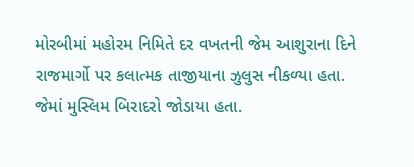મોરબીમાં મહોરમ નિમિતે દર વખતની જેમ આશુરાના દિને રાજમાર્ગો પર કલાત્મક તાજીયાના ઝુલુસ નીકળ્યા હતા. જેમાં મુસ્લિમ બિરાદરો જોડાયા હતા.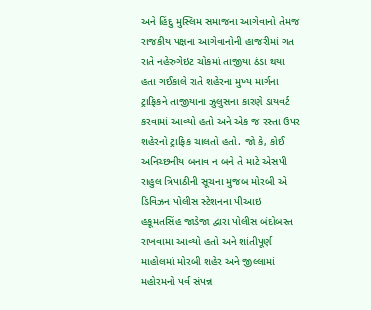અને હિંદુ મુસ્લિમ સમાજના આગેવાનો તેમજ રાજકીય પક્ષના આગેવાનોની હાજરીમાં ગત રાતે નહેરુગેઇટ ચોકમાં તાજીયા ઠંડા થયા હતા ગઈકાલે રાતે શહેરના મુખ્ય માર્ગના ટ્રાફિકને તાજીયાના ઝુલુસના કારણે ડાયવર્ટ કરવામાં આવ્યો હતો અને એક જ રસ્તા ઉપર શહેરનો ટ્રાફિક ચાલતો હતો. જો કે, કોઈ અનિચ્છનીય બનાવ ન બને તે માટે એસપી રાહુલ ત્રિપાઠીની સૂચના મુજબ મોરબી એ ડિવિઝન પોલીસ સ્ટેશનના પીઆઇ હકૂમતસિંહ જાડેજા દ્વારા પોલીસ બંદોબસ્ત રાખવામા આવ્યો હતો અને શાંતીપૂર્ણ માહોલમાં મોરબી શહેર અને જીલ્લામાં મહોરમનો પર્વ સંપન્ન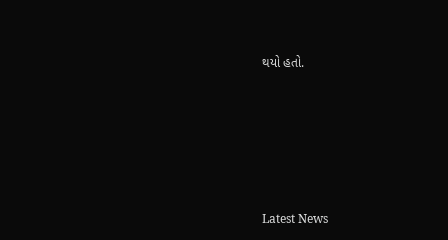થયો હતો.






Latest News